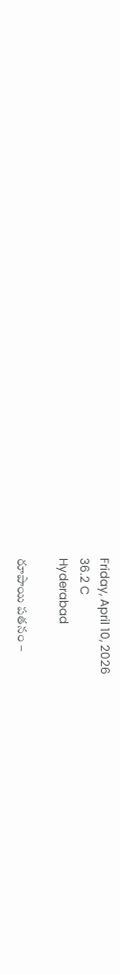Friday, April 10, 2026
36.2 C
Hyderabad

రూపాయి పతనం –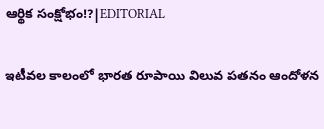ఆర్థిక సంక్షోభం!?|EDITORIAL

ఇటీవల కాలంలో భారత రూపాయి విలువ పతనం ఆందోళన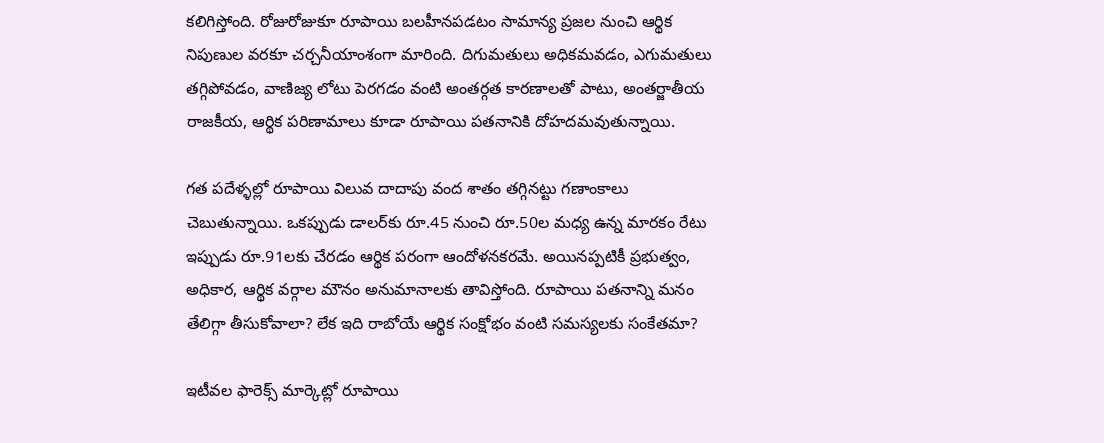కలిగిస్తోంది. రోజురోజుకూ రూపాయి బలహీనపడటం సామాన్య ప్రజల నుంచి ఆర్థిక నిపుణుల వరకూ చర్చనీయాంశంగా మారింది. దిగుమతులు అధికమవడం, ఎగుమతులు తగ్గిపోవడం, వాణిజ్య లోటు పెరగడం వంటి అంతర్గత కారణాలతో పాటు, అంతర్జాతీయ రాజకీయ, ఆర్థిక పరిణామాలు కూడా రూపాయి పతనానికి దోహదమవుతున్నాయి.

గత పదేళ్ళల్లో రూపాయి విలువ దాదాపు వంద శాతం తగ్గినట్టు గణాంకాలు చెబుతున్నాయి. ఒకప్పుడు డాలర్‌కు రూ.45 నుంచి రూ.50ల మధ్య ఉన్న మారకం రేటు ఇప్పుడు రూ.91లకు చేరడం ఆర్థిక పరంగా ఆందోళనకరమే. అయినప్పటికీ ప్రభుత్వం, అధికార, ఆర్థిక వర్గాల మౌనం అనుమానాలకు తావిస్తోంది. రూపాయి పతనాన్ని మనం తేలిగ్గా తీసుకోవాలా? లేక ఇది రాబోయే ఆర్థిక సంక్షోభం వంటి సమస్యలకు సంకేతమా?

ఇటీవల ఫారెక్స్ మార్కెట్లో రూపాయి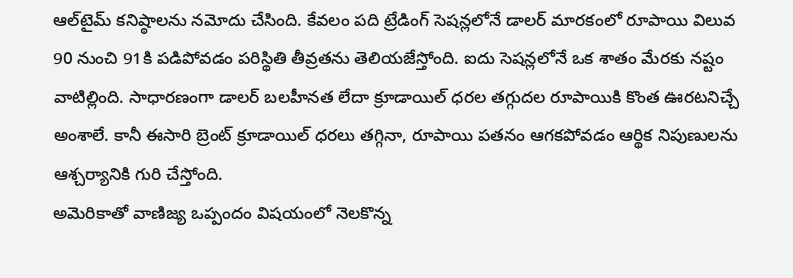ఆల్‌టైమ్ కనిష్ఠాలను నమోదు చేసింది. కేవలం పది ట్రేడింగ్ సెషన్లలోనే డాలర్ మారకంలో రూపాయి విలువ 90 నుంచి 91కి పడిపోవడం పరిస్థితి తీవ్రతను తెలియజేస్తోంది. ఐదు సెషన్లలోనే ఒక శాతం మేరకు నష్టం వాటిల్లింది. సాధారణంగా డాలర్ బలహీనత లేదా క్రూడాయిల్ ధరల తగ్గుదల రూపాయికి కొంత ఊరటనిచ్చే అంశాలే. కానీ ఈసారి బ్రెంట్ క్రూడాయిల్ ధరలు తగ్గినా, రూపాయి పతనం ఆగకపోవడం ఆర్థిక నిపుణులను ఆశ్చర్యానికి గురి చేస్తోంది.
అమెరికాతో వాణిజ్య ఒప్పందం విషయంలో నెలకొన్న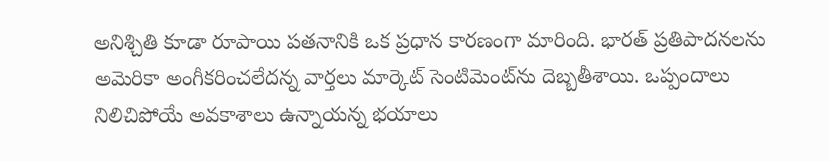అనిశ్చితి కూడా రూపాయి పతనానికి ఒక ప్రధాన కారణంగా మారింది. భారత్ ప్రతిపాదనలను అమెరికా అంగీకరించలేదన్న వార్తలు మార్కెట్ సెంటిమెంట్‌ను దెబ్బతీశాయి. ఒప్పందాలు నిలిచిపోయే అవకాశాలు ఉన్నాయన్న భయాలు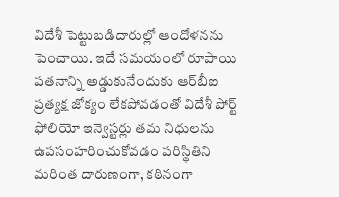విదేశీ పెట్టుబడిదారుల్లో ఆందోళనను పెంచాయి. ఇదే సమయంలో రూపాయి పతనాన్ని అడ్డుకునేందుకు ఆర్‌బీఐ ప్రత్యక్ష జోక్యం లేకపోవడంతో విదేశీ పోర్ట్ ఫోలియో ఇన్వెస్టర్లు తమ నిధులను ఉపసంహరించుకోవడం పరిస్థితిని మరింత దారుణంగా, కఠినంగా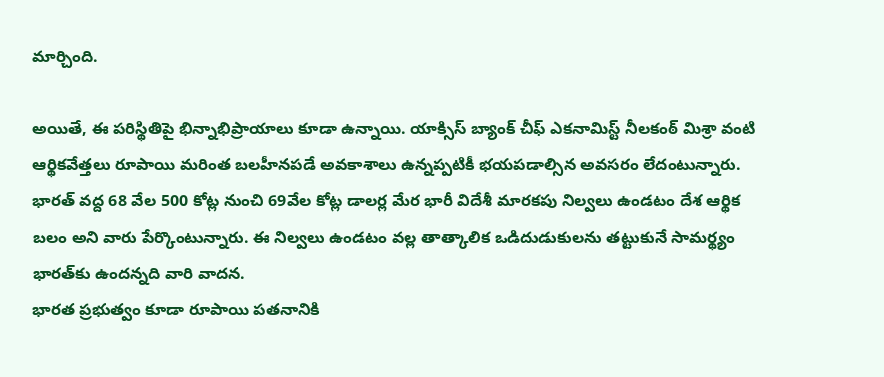మార్చింది.

అయితే, ఈ పరిస్థితిపై భిన్నాభిప్రాయాలు కూడా ఉన్నాయి. యాక్సిస్ బ్యాంక్ చీఫ్ ఎకనామిస్ట్ నీలకంఠ్ మిశ్రా వంటి ఆర్థికవేత్తలు రూపాయి మరింత బలహీనపడే అవకాశాలు ఉన్నప్పటికీ భయపడాల్సిన అవసరం లేదంటున్నారు. భారత్ వద్ద 68 వేల 500 కోట్ల నుంచి 69వేల కోట్ల డాలర్ల మేర భారీ విదేశీ మారకపు నిల్వలు ఉండటం దేశ ఆర్థిక బలం అని వారు పేర్కొంటున్నారు. ఈ నిల్వలు ఉండటం వల్ల తాత్కాలిక ఒడిదుడుకులను తట్టుకునే సామర్థ్యం భారత్‌కు ఉందన్నది వారి వాదన.
భారత ప్రభుత్వం కూడా రూపాయి పతనానికి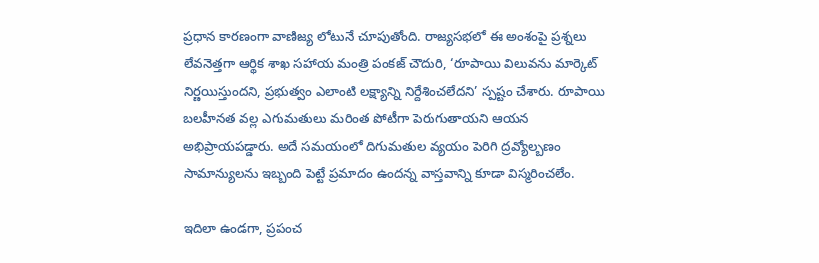ప్రధాన కారణంగా వాణిజ్య లోటునే చూపుతోంది. రాజ్యసభలో ఈ అంశంపై ప్రశ్నలు లేవనెత్తగా ఆర్థిక శాఖ సహాయ మంత్రి పంకజ్ చౌదురి, ‘రూపాయి విలువను మార్కెట్ నిర్ణయిస్తుందని, ప్రభుత్వం ఎలాంటి లక్ష్యాన్ని నిర్దేశించలేదని’ స్పష్టం చేశారు. రూపాయి బలహీనత వల్ల ఎగుమతులు మరింత పోటీగా పెరుగుతాయని ఆయన అభిప్రాయపడ్డారు. అదే సమయంలో దిగుమతుల వ్యయం పెరిగి ద్రవ్యోల్బణం సామాన్యులను ఇబ్బంది పెట్టే ప్రమాదం ఉందన్న వాస్తవాన్ని కూడా విస్మరించలేం.

ఇదిలా ఉండగా, ప్రపంచ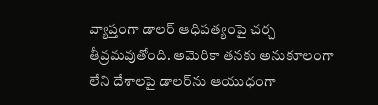వ్యాప్తంగా డాలర్ ఆధిపత్యంపై చర్చ తీవ్రమవుతోంది. అమెరికా తనకు అనుకూలంగా లేని దేశాలపై డాలర్‌ను ఆయుధంగా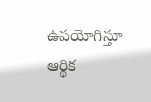ఉపయోగిస్తూ ఆర్థిక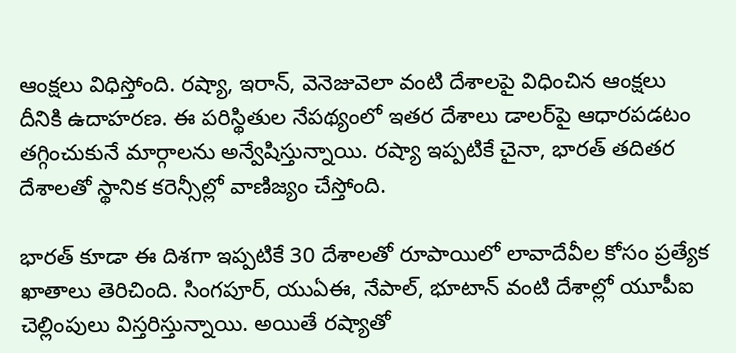ఆంక్షలు విధిస్తోంది. రష్యా, ఇరాన్, వెనెజువెలా వంటి దేశాలపై విధించిన ఆంక్షలు దీనికి ఉదాహరణ. ఈ పరిస్థితుల నేపథ్యంలో ఇతర దేశాలు డాలర్‌పై ఆధారపడటం తగ్గించుకునే మార్గాలను అన్వేషిస్తున్నాయి. రష్యా ఇప్పటికే చైనా, భారత్ తదితర దేశాలతో స్థానిక కరెన్సీల్లో వాణిజ్యం చేస్తోంది.

భారత్ కూడా ఈ దిశగా ఇప్పటికే 30 దేశాలతో రూపాయిలో లావాదేవీల కోసం ప్రత్యేక ఖాతాలు తెరిచింది. సింగపూర్, యుఏఈ, నేపాల్, భూటాన్ వంటి దేశాల్లో యూపీఐ చెల్లింపులు విస్తరిస్తున్నాయి. అయితే రష్యాతో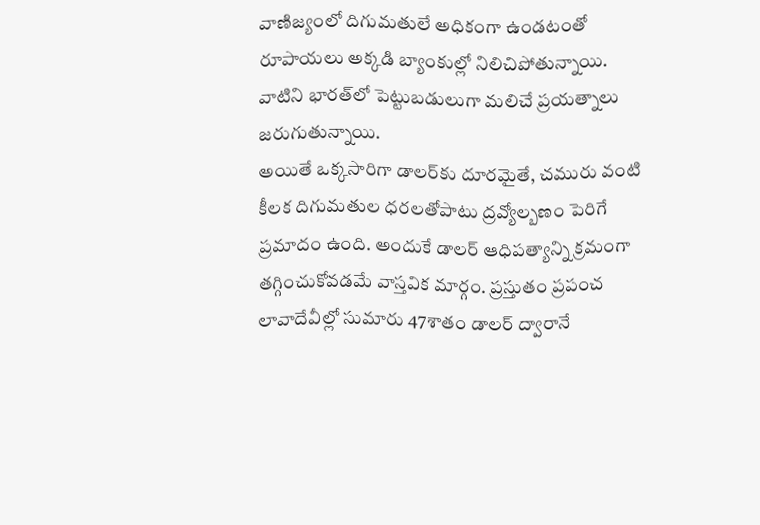వాణిజ్యంలో దిగుమతులే అధికంగా ఉండటంతో రూపాయలు అక్కడి బ్యాంకుల్లో నిలిచిపోతున్నాయి. వాటిని భారత్‌లో పెట్టుబడులుగా మలిచే ప్రయత్నాలు జరుగుతున్నాయి.
అయితే ఒక్కసారిగా డాలర్‌కు దూరమైతే, చమురు వంటి కీలక దిగుమతుల ధరలతోపాటు ద్రవ్యోల్బణం పెరిగే ప్రమాదం ఉంది. అందుకే డాలర్ ఆధిపత్యాన్ని క్రమంగా తగ్గించుకోవడమే వాస్తవిక మార్గం. ప్రస్తుతం ప్రపంచ లావాదేవీల్లో సుమారు 47శాతం డాలర్ ద్వారానే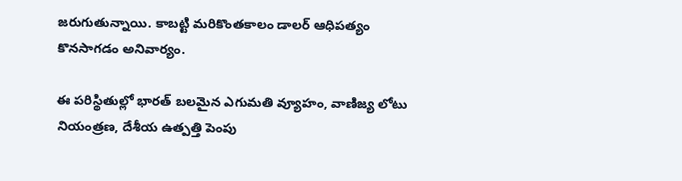జరుగుతున్నాయి. కాబట్టి మరికొంతకాలం డాలర్ ఆధిపత్యం కొనసాగడం అనివార్యం.

ఈ పరిస్థితుల్లో భారత్ బలమైన ఎగుమతి వ్యూహం, వాణిజ్య లోటు నియంత్రణ, దేశీయ ఉత్పత్తి పెంపు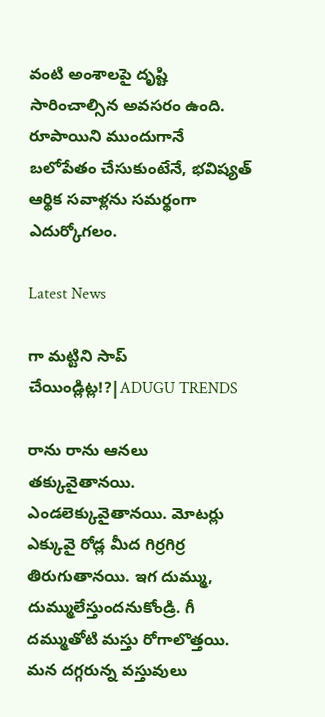వంటి అంశాలపై దృష్టి సారించాల్సిన అవసరం ఉంది. రూపాయిని ముందుగానే బలోపేతం చేసుకుంటేనే, భవిష్యత్ ఆర్థిక సవాళ్లను సమర్థంగా ఎదుర్కోగలం.

Latest News

గా మట్టిని సాప్ చేయిండ్లిట్ల!?|ADUGU TRENDS

రాను రాను ఆనలు తక్కువైతానయి. ఎండలెక్కువైతానయి. మోటర్లు ఎక్కువై రోడ్ల మీద గిర్రగిర్ర తిరుగుతానయి. ఇగ దుమ్ము, దుమ్ములేస్తుందనుకోండ్రి. గీ దమ్ముతోటి మస్తు రోగాలొత్తయి. మన దగ్గరున్న వస్తువులు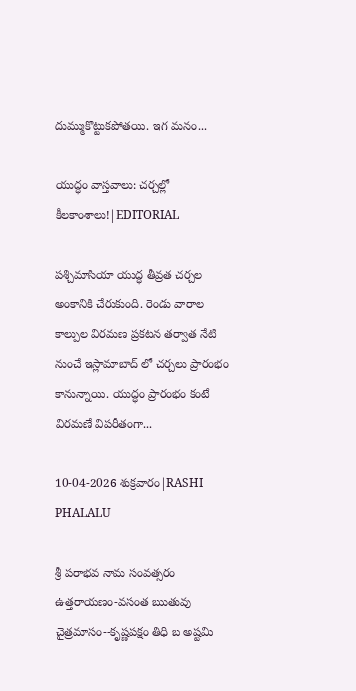దుమ్ముకొట్టుకపోతయి. ఇగ మనం...

యుద్ధం వాస్తవాలు: చర్చల్లో కీలకాంశాలు!|EDITORIAL

పశ్చిమాసియా యుద్ధ తీవ్రత చర్చల అంకానికి చేరుకుంది. రెండు వారాల కాల్పుల విరమణ ప్రకటన తర్వాత నేటి నుంచే ఇస్లామాబాద్ లో చర్చలు ప్రారంభం కానున్నాయి. యుద్ధం ప్రారంభం కంటే విరమణే విపరీతంగా...

10-04-2026 శుక్రవారం|RASHI PHALALU

శ్రీ పరాభవ నామ సంవత్సరం ఉత్తరాయణం-వసంత ఋతువు చైత్రమాసం--కృష్ణపక్షం తిధి బ అష్టమి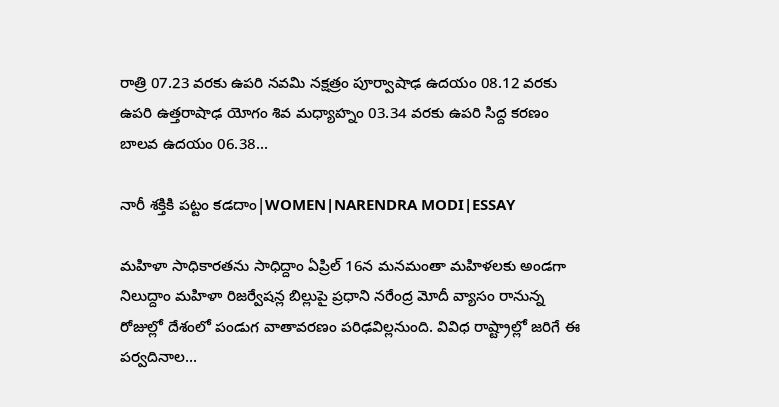రాత్రి 07.23 వరకు ఉపరి నవమి నక్షత్రం పూర్వాషాఢ ఉదయం 08.12 వరకు ఉపరి ఉత్తరాషాఢ యోగం శివ మధ్యాహ్నం 03.34 వరకు ఉపరి సిద్ద కరణం బాలవ ఉదయం 06.38...

నారీ శక్తికి పట్టం కడదాం|WOMEN|NARENDRA MODI|ESSAY

మహిళా సాధికారతను సాధిద్దాం ఏప్రిల్ 16న మనమంతా మహిళలకు అండగా నిలుద్దాం మహిళా రిజర్వేషన్ల బిల్లుపై ప్రధాని నరేంద్ర మోదీ వ్యాసం రానున్న రోజుల్లో దేశంలో పండుగ వాతావరణం పరిఢవిల్లనుంది. వివిధ రాష్ట్రాల్లో జరిగే ఈ పర్వదినాల...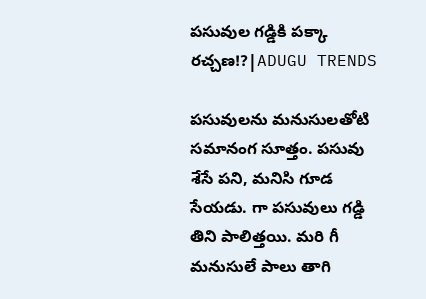పసువుల గడ్డికి పక్కా రచ్చణ!?|ADUGU TRENDS

పసువులను మనుసులతోటి సమానంగ సూత్తం. పసువు శేసే పని, మనిసి గూడ సేయడు. గా పసువులు గడ్డి తిని పాలిత్తయి. మరి గీ మనుసులే పాలు తాగి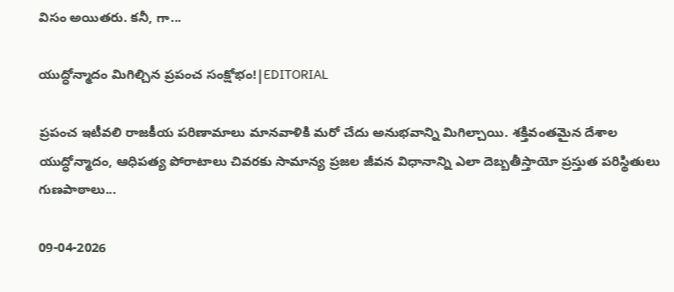విసం అయితరు. కనీ, గా...

యుద్ధోన్మాదం మిగిల్చిన ప్రపంచ సంక్షోభం!|EDITORIAL

ప్రపంచ ఇటీవలి రాజకీయ పరిణామాలు మానవాళికి మరో చేదు అనుభవాన్ని మిగిల్చాయి. శక్తివంతమైన దేశాల యుద్ధోన్మాదం, ఆధిపత్య పోరాటాలు చివరకు సామాన్య ప్రజల జీవన విధానాన్ని ఎలా దెబ్బతీస్తాయో ప్రస్తుత పరిస్థితులు గుణపాఠాలు...

09-04-2026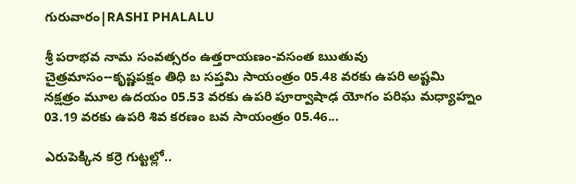గురువారం|RASHI PHALALU

శ్రీ పరాభవ నామ సంవత్సరం ఉత్తరాయణం-వసంత ఋతువు చైత్రమాసం--కృష్ణపక్షం తిధి బ సప్తమి సాయంత్రం 05.48 వరకు ఉపరి అష్టమి నక్షత్రం మూల ఉదయం 05.53 వరకు ఉపరి పూర్వాషాఢ యోగం పరిఘ మధ్యాహ్నం 03.19 వరకు ఉపరి శివ కరణం బవ సాయంత్రం 05.46...

ఎరుపెక్కిన కర్రె గుట్టల్లో..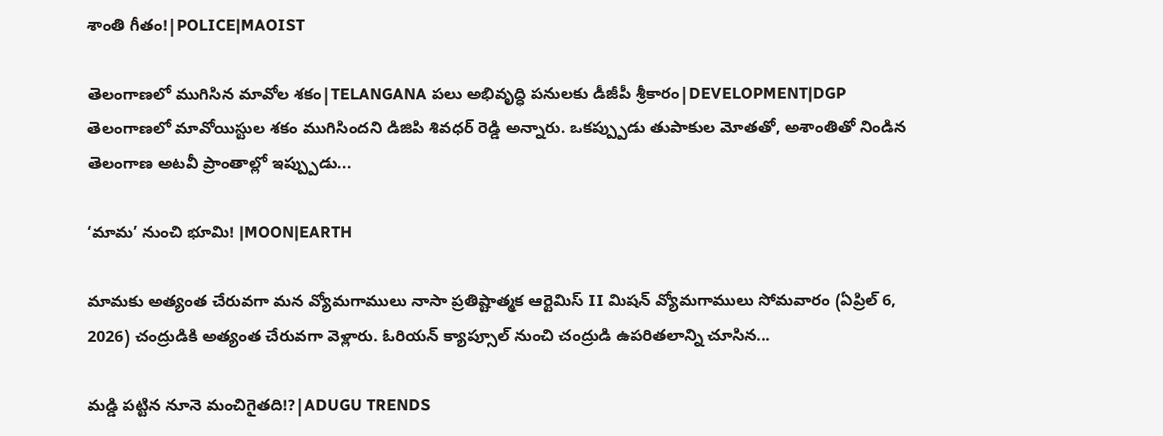శాంతి గీతం!|POLICE|MAOIST

తెలంగాణలో ముగిసిన మావోల శకం|TELANGANA పలు అభివృద్ధి పనులకు డీజీపీ శ్రీకారం|DEVELOPMENT|DGP తెలంగాణలో మావోయిస్టుల శకం ముగిసిందని డిజిపి శివధర్ రెడ్డి అన్నారు. ఒకప్ప్పుడు తుపాకుల మోతతో, అశాంతితో నిండిన తెలంగాణ అటవీ ప్రాంతాల్లో ఇప్ప్పుడు...

‘మామ’ నుంచి భూమి! |MOON|EARTH

మామకు అత్యంత చేరువగా మన వ్యోమగాములు నాసా ప్రతిష్టాత్మక ఆర్టెమిస్ II మిషన్ వ్యోమగాములు సోమవారం (ఏప్రిల్ 6, 2026) చంద్రుడికి అత్యంత చేరువగా వెళ్లారు. ఓరియన్ క్యాప్సూల్ నుంచి చంద్రుడి ఉపరితలాన్ని చూసిన...

మడ్డి పట్టిన నూనె మంచిగైతది!?|ADUGU TRENDS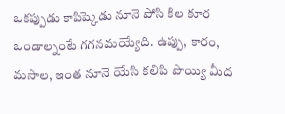ఒకప్పుడు కాపిష్కెడు నూనె పోసి కిల కూర ఒండాల్నంటే గగనమయ్యేది. ఉప్పు, కారం, మసాల, ఇంత నూనె యేసి కలిపి పొయ్యి మీద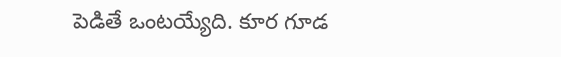పెడితే ఒంటయ్యేది. కూర గూడ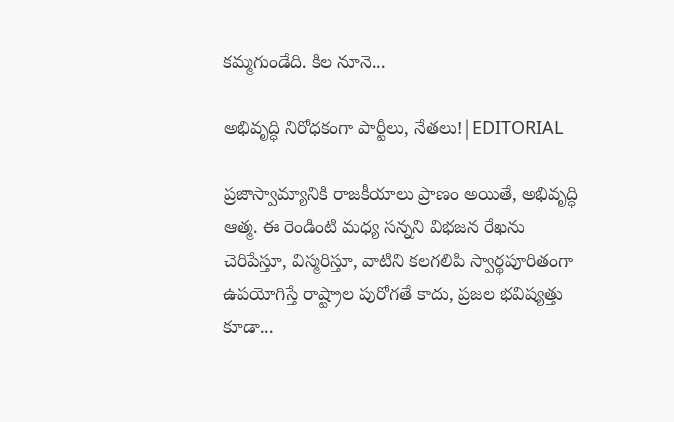కమ్మగుండేది. కిల నూనె...

అభివృద్ధి నిరోధకంగా పార్టీలు, నేతలు!|EDITORIAL

ప్రజాస్వామ్యానికి రాజకీయాలు ప్రాణం అయితే, అభివృద్ధి ఆత్మ. ఈ రెండింటి మధ్య సన్నని విభజన రేఖను చెరిపేస్తూ, విస్మరిస్తూ, వాటిని కలగలిపి స్వార్థపూరితంగా ఉపయోగిస్తే రాష్ట్రాల పురోగతే కాదు, ప్రజల భవిష్యత్తు కూడా...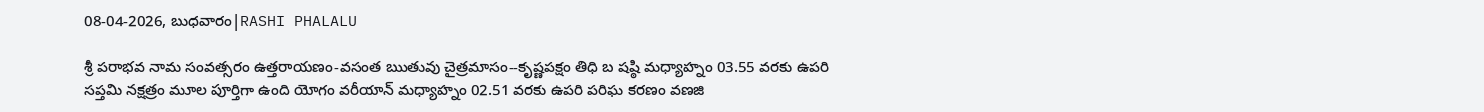08-04-2026, బుధవారం|RASHI PHALALU

శ్రీ పరాభవ నామ సంవత్సరం ఉత్తరాయణం-వసంత ఋతువు చైత్రమాసం--కృష్ణపక్షం తిధి బ షష్ఠి మధ్యాహ్నం 03.55 వరకు ఉపరి సప్తమి నక్షత్రం మూల పూర్తిగా ఉంది యోగం వరీయాన్ మధ్యాహ్నం 02.51 వరకు ఉపరి పరిఘ కరణం వణజి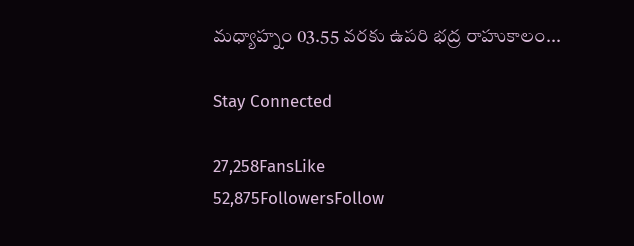మధ్యాహ్నం 03.55 వరకు ఉపరి భద్ర రాహుకాలం...

Stay Connected

27,258FansLike
52,875FollowersFollow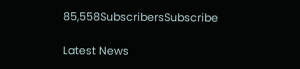85,558SubscribersSubscribe

Latest News